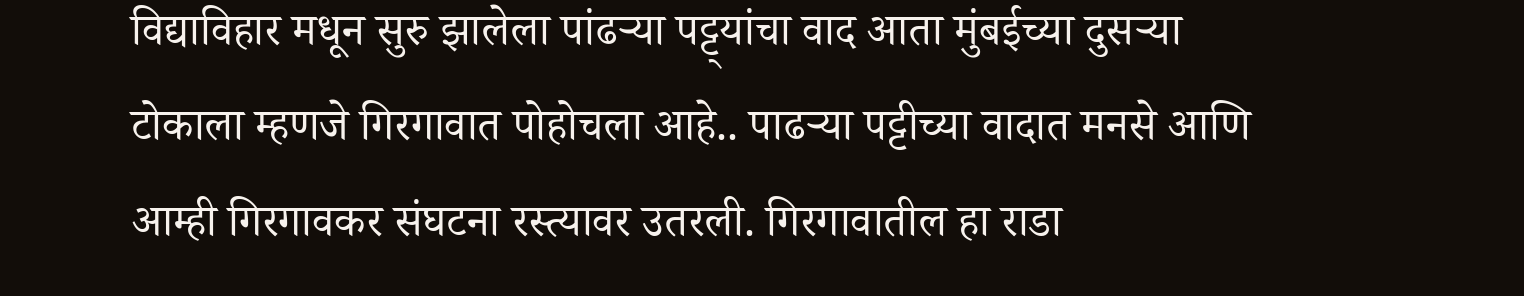विद्याविहार मधून सुरु झालेला पांढऱ्या पट्ट्यांचा वाद आता मुंबईच्या दुसऱ्या टोकाला म्हणजे गिरगावात पोहोचला आहे.. पाढऱ्या पट्टीच्या वादात मनसे आणि आम्ही गिरगावकर संघटना रस्त्यावर उतरली. गिरगावातील हा राडा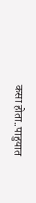कसा होता..पाहुयात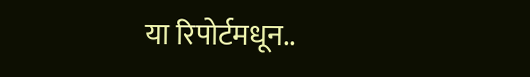या रिपोर्टमधून..